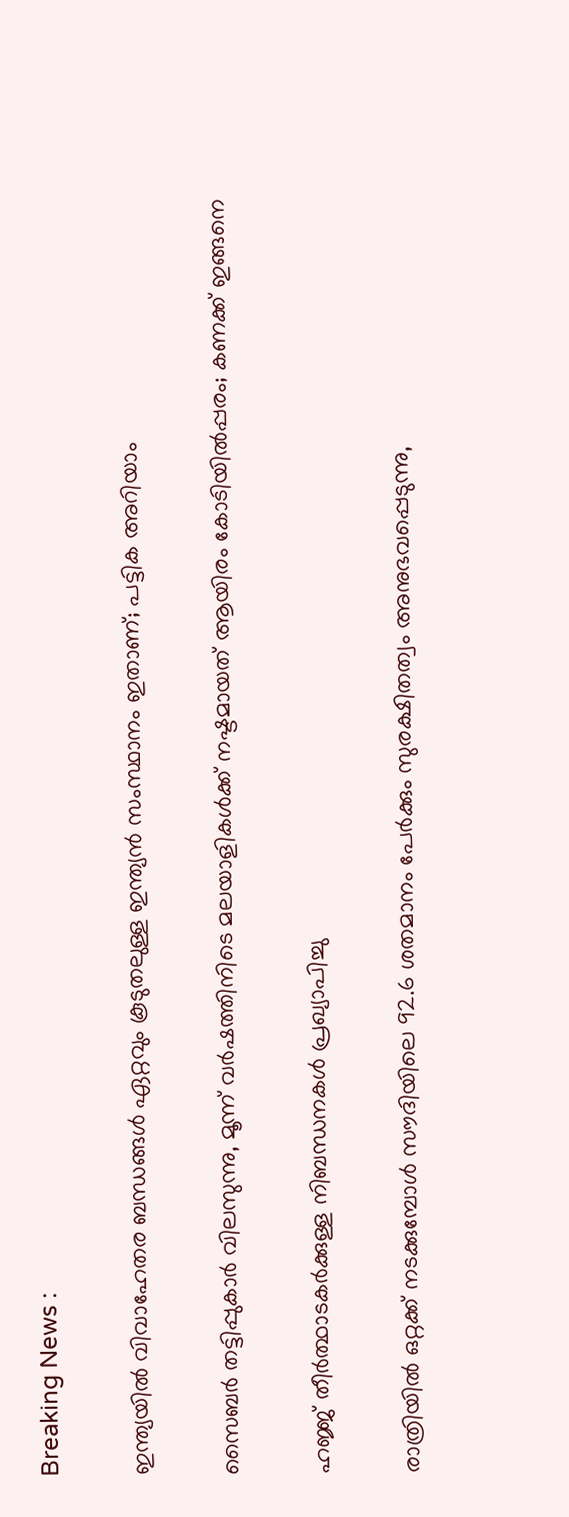Breaking News :

ഇന്ത്യയില്‍ വിവാഹേതര ബന്ധങ്ങള്‍ ഏറ്റവും കൂടുതലുള്ള ഇന്ത്യന്‍ സംസ്ഥാനം ഇതാണ്; പട്ടിക അറിയാം

സൈബര്‍ തട്ടിപ്പുകാര്‍ വിലസുന്നു, മൂന്ന് വര്‍ഷത്തിനിടെ മലയാളികള്‍ക്ക് നഷ്ടമായത് ആയിരം കോടിയില്‍പ്പരം; കണക്ക് ഇങ്ങനെ

ഹജ്ജ് തീർത്ഥാടകർക്കുള്ള നിബന്ധനകൾ പ്രഖ്യാപിച്ചു

രാത്രിയിൽ ഒറ്റക്ക് നടക്കുമ്പോൾ സൗദിയിലെ 92.6 ശതമാനം പേർക്കും സുരക്ഷിതത്വം അനുഭവപ്പെടുന്നു,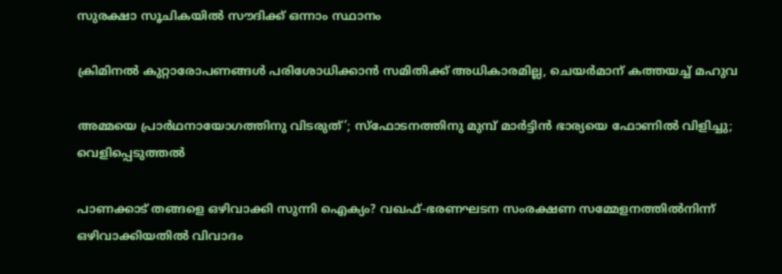സുരക്ഷാ സൂചികയിൽ സൗദിക്ക് ഒന്നാം സ്ഥാനം

ക്രിമിനല്‍ കുറ്റാരോപണങ്ങള്‍ പരിശോധിക്കാന്‍ സമിതിക്ക്‌ അധികാരമില്ല, ചെയര്‍മാന്‌ കത്തയച്ച് മഹുവ

അമ്മയെ പ്രാര്‍ഥനായോഗത്തിനു വിടരുത്’; സ്‌ഫോടനത്തിനു മുമ്പ് മാര്‍ട്ടിന്‍ ഭാര്യയെ ഫോണില്‍ വിളിച്ചു; വെളിപ്പെടുത്തല്‍

പാണക്കാട് തങ്ങളെ ഒഴിവാക്കി സുന്നി ഐക്യം? വഖഫ്-ഭരണഘടന സംരക്ഷണ സമ്മേളനത്തില്‍നിന്ന് ഒഴിവാക്കിയതില്‍ വിവാദം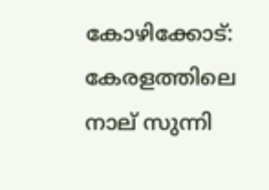കോഴിക്കോട്: കേരളത്തിലെ നാല് സുന്നി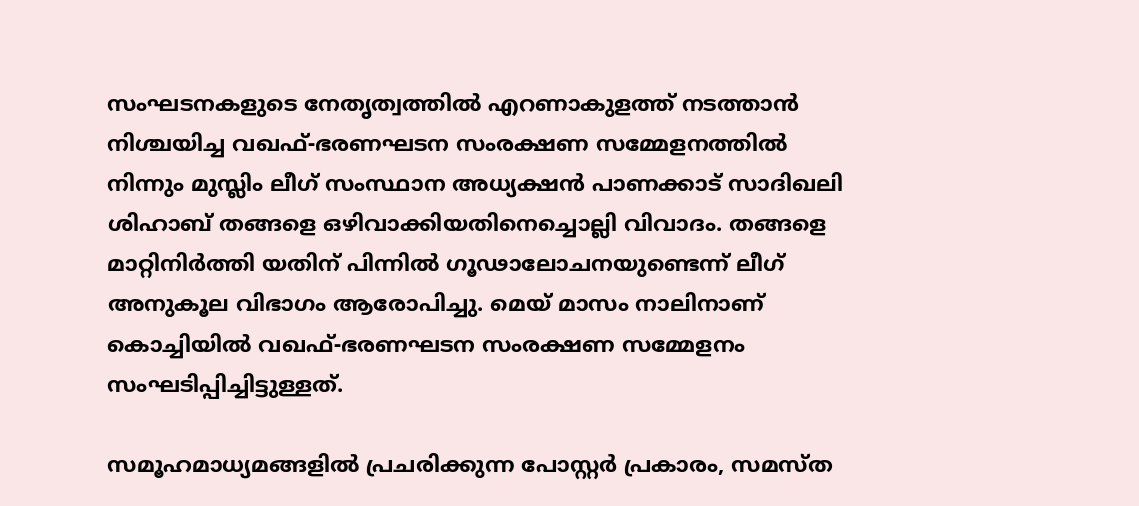സംഘടനകളുടെ നേതൃത്വത്തില്‍ എറണാകുളത്ത് നടത്താന്‍ നിശ്ചയിച്ച വഖഫ്-ഭരണഘടന സംരക്ഷണ സമ്മേളനത്തില്‍ നിന്നും മുസ്ലിം ലീഗ് സംസ്ഥാന അധ്യക്ഷന്‍ പാണക്കാട് സാദിഖലി ശിഹാബ് തങ്ങളെ ഒഴിവാക്കിയതിനെച്ചൊല്ലി വിവാദം. തങ്ങളെ മാറ്റിനിര്‍ത്തി യതിന് പിന്നില്‍ ഗൂഢാലോചനയുണ്ടെന്ന് ലീഗ് അനുകൂല വിഭാഗം ആരോപിച്ചു. മെയ് മാസം നാലിനാണ് കൊച്ചിയില്‍ വഖഫ്-ഭരണഘടന സംരക്ഷണ സമ്മേളനം സംഘടിപ്പിച്ചിട്ടുള്ളത്.

സമൂഹമാധ്യമങ്ങളില്‍ പ്രചരിക്കുന്ന പോസ്റ്റര്‍ പ്രകാരം, സമസ്ത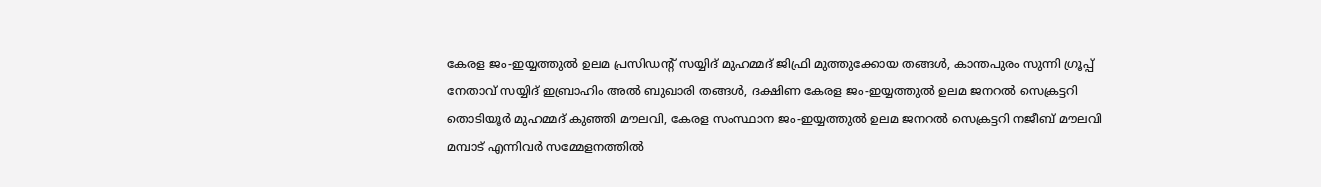കേരള ജം-ഇയ്യത്തുല്‍ ഉലമ പ്രസിഡന്റ് സയ്യിദ് മുഹമ്മദ് ജിഫ്രി മുത്തുക്കോയ തങ്ങള്‍, കാന്തപുരം സുന്നി ഗ്രൂപ്പ് നേതാവ് സയ്യിദ് ഇബ്രാഹിം അല്‍ ബുഖാരി തങ്ങള്‍, ദക്ഷിണ കേരള ജം-ഇയ്യത്തുല്‍ ഉലമ ജനറല്‍ സെക്രട്ടറി തൊടിയൂര്‍ മുഹമ്മദ് കുഞ്ഞി മൗലവി, കേരള സംസ്ഥാന ജം-ഇയ്യത്തുല്‍ ഉലമ ജനറല്‍ സെക്രട്ടറി നജീബ് മൗലവി മമ്പാട് എന്നിവര്‍ സമ്മേളനത്തില്‍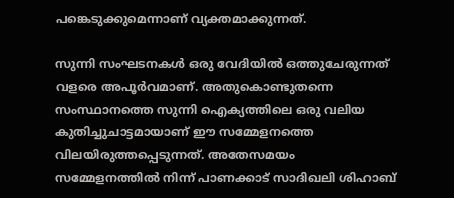പങ്കെടുക്കുമെന്നാണ് വ്യക്തമാക്കുന്നത്.

സുന്നി സംഘടനകള്‍ ഒരു വേദിയില്‍ ഒത്തുചേരുന്നത് വളരെ അപൂര്‍വമാണ്. അതുകൊണ്ടുതന്നെ സംസ്ഥാനത്തെ സുന്നി ഐക്യത്തിലെ ഒരു വലിയ കുതിച്ചുചാട്ടമായാണ് ഈ സമ്മേളനത്തെ വിലയിരുത്തപ്പെടുന്നത്. അതേസമയം സമ്മേളനത്തില്‍ നിന്ന് പാണക്കാട് സാദിഖലി ശിഹാബ്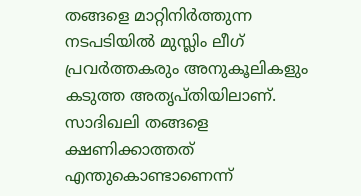തങ്ങളെ മാറ്റിനിര്‍ത്തുന്ന നടപടിയില്‍ മുസ്ലിം ലീഗ് പ്രവര്‍ത്തകരും അനുകൂലികളും കടുത്ത അതൃപ്തിയിലാണ്. സാദിഖലി തങ്ങളെ ക്ഷണിക്കാത്തത് എന്തുകൊണ്ടാണെന്ന്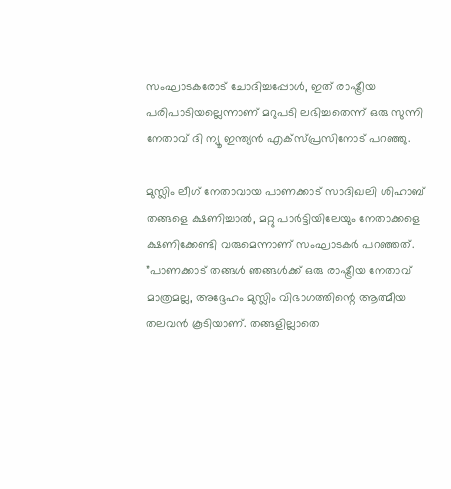സംഘാടകരോട് ചോദിച്ചപ്പോള്‍, ഇത് രാഷ്ട്രീയ പരിപാടിയല്ലെന്നാണ് മറുപടി ലഭിച്ചതെന്ന് ഒരു സുന്നി നേതാവ് ദി ന്യൂ ഇന്ത്യന്‍ എക്‌സ്പ്രസിനോട് പറഞ്ഞു.

മുസ്ലിം ലീഗ് നേതാവായ പാണക്കാട് സാദിഖലി ശിഹാബ് തങ്ങളെ ക്ഷണിച്ചാല്‍, മറ്റു പാര്‍ട്ടിയിലേയും നേതാക്കളെ ക്ഷണിക്കേണ്ടി വരുമെന്നാണ് സംഘാടകര്‍ പറഞ്ഞത്. ”പാണക്കാട് തങ്ങള്‍ ഞങ്ങള്‍ക്ക് ഒരു രാഷ്ട്രീയ നേതാവ് മാത്രമല്ല, അദ്ദേഹം മുസ്ലിം വിഭാഗത്തിന്റെ ആത്മീയ തലവന്‍ കൂടിയാണ്. തങ്ങളില്ലാതെ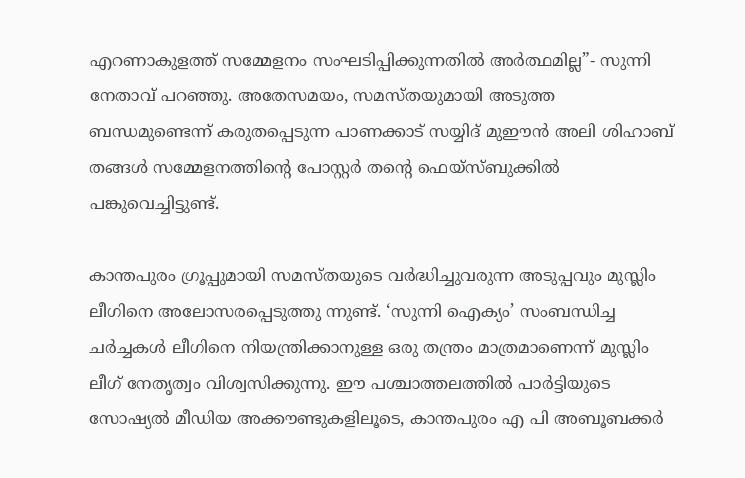എറണാകുളത്ത് സമ്മേളനം സംഘടിപ്പിക്കുന്നതില്‍ അര്‍ത്ഥമില്ല”- സുന്നി നേതാവ് പറഞ്ഞു. അതേസമയം, സമസ്തയുമായി അടുത്ത ബന്ധമുണ്ടെന്ന് കരുതപ്പെടുന്ന പാണക്കാട് സയ്യിദ് മുഈന്‍ അലി ശിഹാബ് തങ്ങള്‍ സമ്മേളനത്തിന്റെ പോസ്റ്റര്‍ തന്റെ ഫെയ്‌സ്ബുക്കില്‍ പങ്കുവെച്ചിട്ടുണ്ട്.

കാന്തപുരം ഗ്രൂപ്പുമായി സമസ്തയുടെ വര്‍ദ്ധിച്ചുവരുന്ന അടുപ്പവും മുസ്ലിം ലീഗിനെ അലോസരപ്പെടുത്തു ന്നുണ്ട്. ‘സുന്നി ഐക്യം’ സംബന്ധിച്ച ചര്‍ച്ചകള്‍ ലീഗിനെ നിയന്ത്രിക്കാനുള്ള ഒരു തന്ത്രം മാത്രമാണെന്ന് മുസ്ലിം ലീഗ് നേതൃത്വം വിശ്വസിക്കുന്നു. ഈ പശ്ചാത്തലത്തില്‍ പാര്‍ട്ടിയുടെ സോഷ്യല്‍ മീഡിയ അക്കൗണ്ടുകളിലൂടെ, കാന്തപുരം എ പി അബൂബക്കര്‍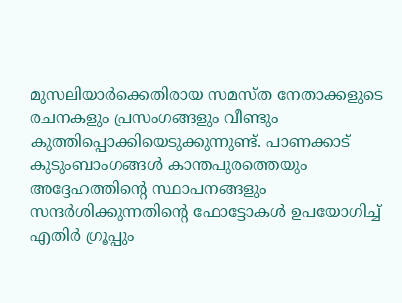മുസലിയാര്‍ക്കെതിരായ സമസ്ത നേതാക്കളുടെ രചനകളും പ്രസംഗങ്ങളും വീണ്ടും കുത്തിപ്പൊക്കിയെടുക്കുന്നുണ്ട്. പാണക്കാട് കുടുംബാംഗങ്ങള്‍ കാന്തപുരത്തെയും അദ്ദേഹത്തിന്റെ സ്ഥാപനങ്ങളും സന്ദര്‍ശിക്കുന്നതിന്റെ ഫോട്ടോകള്‍ ഉപയോഗിച്ച് എതിര്‍ ഗ്രൂപ്പും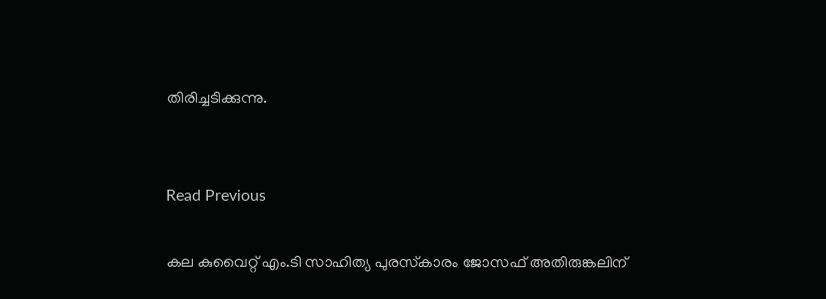തിരിച്ചടിക്കുന്നു.


Read Previous

കല കുവൈറ്റ്‌ എം.ടി സാഹിത്യ പുരസ്‌കാരം ജോസഫ് അതിരുങ്കലിന്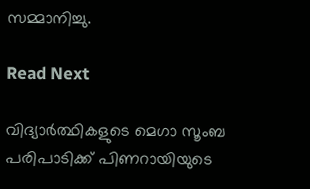സമ്മാനിച്ചു.

Read Next

വിദ്യാര്‍ത്ഥികളുടെ മെഗാ സൂംബ പരിപാടിക്ക് പിണറായിയുടെ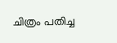ചിത്രം പതിച്ച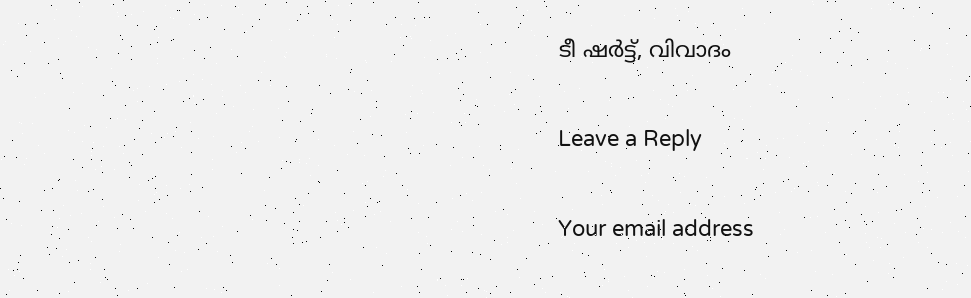ടീ ഷര്‍ട്ട്, വിവാദം

Leave a Reply

Your email address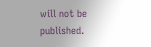will not be published.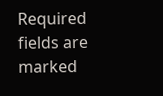Required fields are marked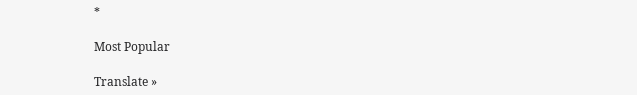*

Most Popular

Translate »